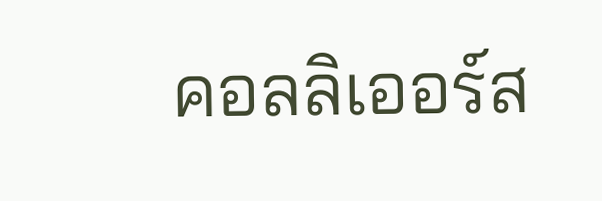คอลลิเออร์ส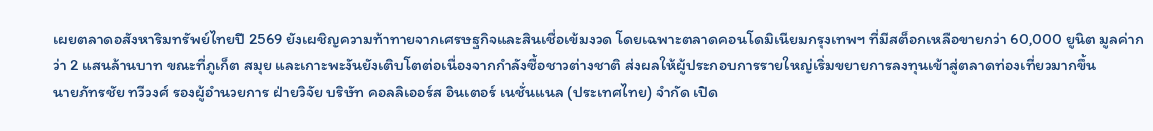เผยตลาดอสังหาริมทรัพย์ไทยปี 2569 ยังเผชิญความท้าทายจากเศรษฐกิจและสินเชื่อเข้มงวด โดยเฉพาะตลาดคอนโดมิเนียมกรุงเทพฯ ที่มีสต็อกเหลือขายกว่า 60,000 ยูนิต มูลค่ากว่า 2 แสนล้านบาท ขณะที่ภูเก็ต สมุย และเกาะพะงันยังเติบโตต่อเนื่องจากกำลังซื้อชาวต่างชาติ ส่งผลให้ผู้ประกอบการรายใหญ่เริ่มขยายการลงทุนเข้าสู่ตลาดท่องเที่ยวมากขึ้น
นายภัทรชัย ทวีวงศ์ รองผู้อำนวยการ ฝ่ายวิจัย บริษัท คอลลิเออร์ส อินเตอร์ เนชั่นแนล (ประเทศไทย) จำกัด เปิด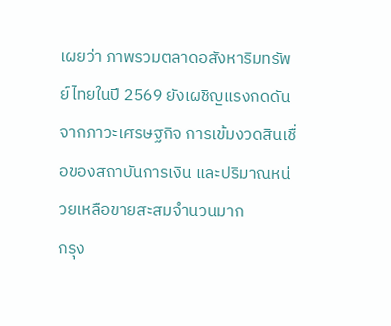เผยว่า ภาพรวมตลาดอสังหาริมทรัพย์ไทยในปี 2569 ยังเผชิญแรงกดดันจากภาวะเศรษฐกิจ การเข้มงวดสินเชื่อของสถาบันการเงิน และปริมาณหน่วยเหลือขายสะสมจำนวนมาก
กรุง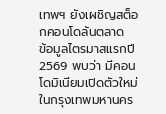เทพฯ ยังเผชิญสต็อกคอนโดล้นตลาด
ข้อมูลไตรมาสแรกปี 2569 พบว่า มีคอนโดมิเนียมเปิดตัวใหม่ในกรุงเทพมหานคร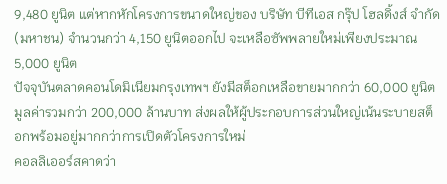9,480 ยูนิต แต่หากหักโครงการขนาดใหญ่ของ บริษัท บีทีเอส กรุ๊ป โฮลดิ้งส์ จำกัด (มหาชน) จำนวนกว่า 4,150 ยูนิตออกไป จะเหลือซัพพลายใหม่เพียงประมาณ 5,000 ยูนิต
ปัจจุบันตลาดคอนโดมิเนียมกรุงเทพฯ ยังมีสต็อกเหลือขายมากกว่า 60,000 ยูนิต มูลค่ารวมกว่า 200,000 ล้านบาท ส่งผลให้ผู้ประกอบการส่วนใหญ่เน้นระบายสต็อกพร้อมอยู่มากกว่าการเปิดตัวโครงการใหม่
คอลลิเออร์สคาดว่า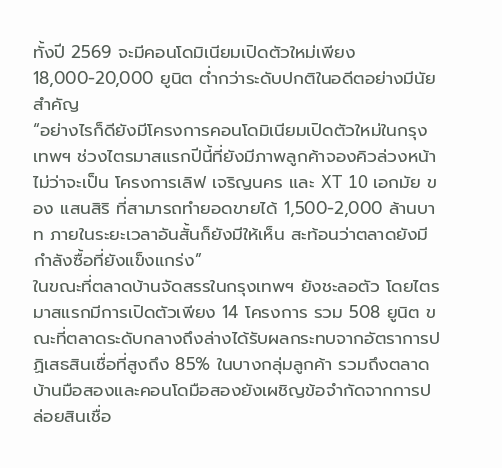ทั้งปี 2569 จะมีคอนโดมิเนียมเปิดตัวใหม่เพียง 18,000-20,000 ยูนิต ต่ำกว่าระดับปกติในอดีตอย่างมีนัยสำคัญ
“อย่างไรก็ดียังมีโครงการคอนโดมิเนียมเปิดตัวใหม่ในกรุงเทพฯ ช่วงไตรมาสแรกปีนี้ที่ยังมีภาพลูกค้าจองคิวล่วงหน้าไม่ว่าจะเป็น โครงการเลิฟ เจริญนคร และ XT 10 เอกมัย ของ แสนสิริ ที่สามารถทำยอดขายได้ 1,500-2,000 ล้านบาท ภายในระยะเวลาอันสั้นก็ยังมีให้เห็น สะท้อนว่าตลาดยังมีกำลังซื้อที่ยังแข็งแกร่ง”
ในขณะที่ตลาดบ้านจัดสรรในกรุงเทพฯ ยังชะลอตัว โดยไตรมาสแรกมีการเปิดตัวเพียง 14 โครงการ รวม 508 ยูนิต ขณะที่ตลาดระดับกลางถึงล่างได้รับผลกระทบจากอัตราการปฏิเสธสินเชื่อที่สูงถึง 85% ในบางกลุ่มลูกค้า รวมถึงตลาดบ้านมือสองและคอนโดมือสองยังเผชิญข้อจำกัดจากการปล่อยสินเชื่อ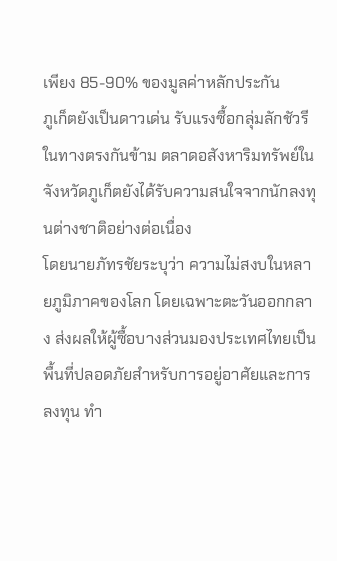เพียง 85-90% ของมูลค่าหลักประกัน
ภูเก็ตยังเป็นดาวเด่น รับแรงซื้อกลุ่มลักชัวรี
ในทางตรงกันข้าม ตลาดอสังหาริมทรัพย์ในจังหวัดภูเก็ตยังได้รับความสนใจจากนักลงทุนต่างชาติอย่างต่อเนื่อง
โดยนายภัทรชัยระบุว่า ความไม่สงบในหลายภูมิภาคของโลก โดยเฉพาะตะวันออกกลาง ส่งผลให้ผู้ซื้อบางส่วนมองประเทศไทยเป็นพื้นที่ปลอดภัยสำหรับการอยู่อาศัยและการลงทุน ทำ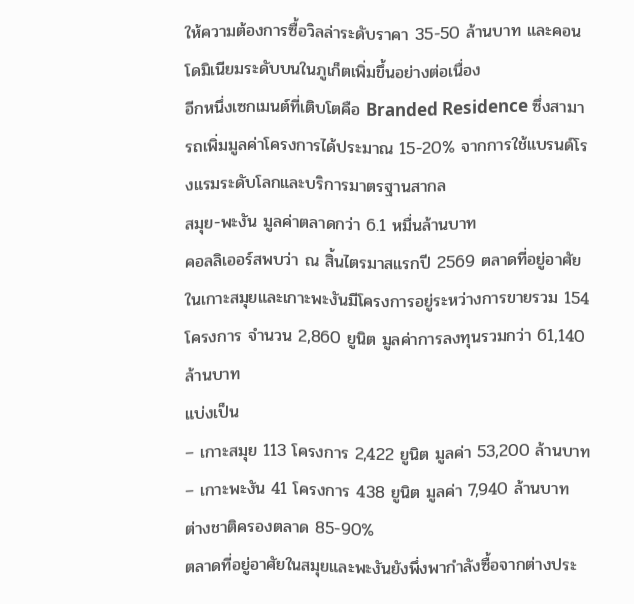ให้ความต้องการซื้อวิลล่าระดับราคา 35-50 ล้านบาท และคอนโดมิเนียมระดับบนในภูเก็ตเพิ่มขึ้นอย่างต่อเนื่อง
อีกหนึ่งเซกเมนต์ที่เติบโตคือ Branded Residence ซึ่งสามารถเพิ่มมูลค่าโครงการได้ประมาณ 15-20% จากการใช้แบรนด์โรงแรมระดับโลกและบริการมาตรฐานสากล
สมุย-พะงัน มูลค่าตลาดกว่า 6.1 หมื่นล้านบาท
คอลลิเออร์สพบว่า ณ สิ้นไตรมาสแรกปี 2569 ตลาดที่อยู่อาศัยในเกาะสมุยและเกาะพะงันมีโครงการอยู่ระหว่างการขายรวม 154 โครงการ จำนวน 2,860 ยูนิต มูลค่าการลงทุนรวมกว่า 61,140 ล้านบาท
แบ่งเป็น
– เกาะสมุย 113 โครงการ 2,422 ยูนิต มูลค่า 53,200 ล้านบาท
– เกาะพะงัน 41 โครงการ 438 ยูนิต มูลค่า 7,940 ล้านบาท
ต่างชาติครองตลาด 85-90%
ตลาดที่อยู่อาศัยในสมุยและพะงันยังพึ่งพากำลังซื้อจากต่างประ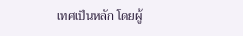เทศเป็นหลัก โดยผู้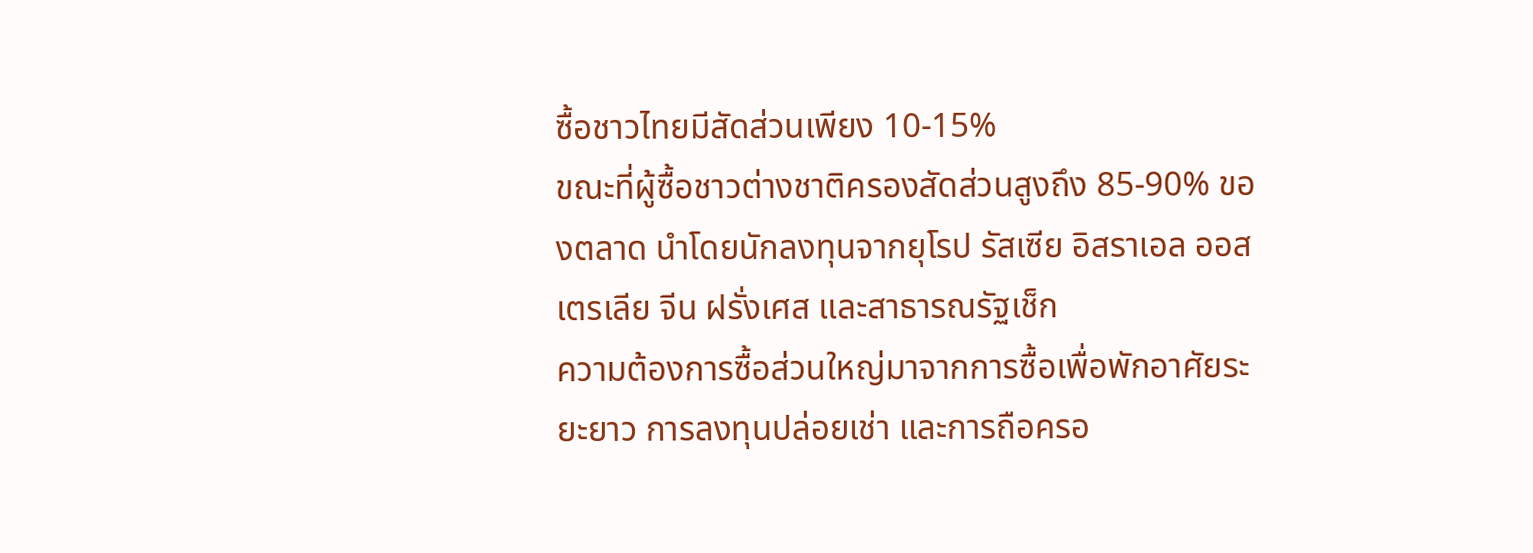ซื้อชาวไทยมีสัดส่วนเพียง 10-15%
ขณะที่ผู้ซื้อชาวต่างชาติครองสัดส่วนสูงถึง 85-90% ของตลาด นำโดยนักลงทุนจากยุโรป รัสเซีย อิสราเอล ออสเตรเลีย จีน ฝรั่งเศส และสาธารณรัฐเช็ก
ความต้องการซื้อส่วนใหญ่มาจากการซื้อเพื่อพักอาศัยระยะยาว การลงทุนปล่อยเช่า และการถือครอ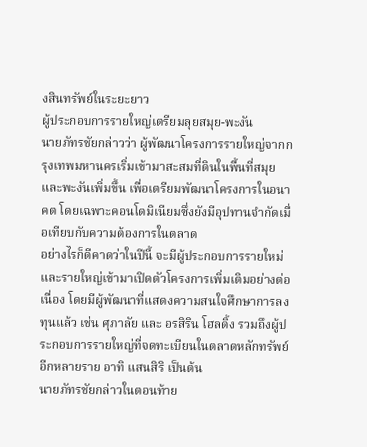งสินทรัพย์ในระยะยาว
ผู้ประกอบการรายใหญ่เตรียมลุยสมุย-พะงัน
นายภัทรชัยกล่าวว่า ผู้พัฒนาโครงการรายใหญ่จากกรุงเทพมหานครเริ่มเข้ามาสะสมที่ดินในพื้นที่สมุยและพะงันเพิ่มขึ้น เพื่อเตรียมพัฒนาโครงการในอนาคต โดยเฉพาะคอนโดมิเนียมซึ่งยังมีอุปทานจำกัดเมื่อเทียบกับความต้องการในตลาด
อย่างไรก็ดีคาดว่าในปีนี้ จะมีผู้ประกอบการรายใหม่และรายใหญ่เข้ามาเปิดตัวโครงการเพิ่มเติมอย่างต่อเนื่อง โดยมีผู้พัฒนาที่แสดงความสนใจศึกษาการลงทุนแล้ว เช่น ศุภาลัย และ อรสิริน โฮลดิ้ง รวมถึงผู้ประกอบการรายใหญ่ที่จดทะเบียนในตลาดหลักทรัพย์อีกหลายราย อาทิ แสนสิริ เป็นต้น
นายภัทรชัยกล่าวในตอนท้าย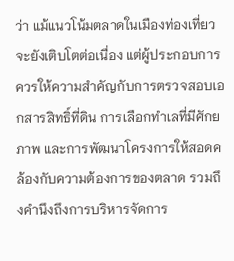ว่า แม้แนวโน้มตลาดในเมืองท่องเที่ยวจะยังเติบโตต่อเนื่อง แต่ผู้ประกอบการควรให้ความสำคัญกับการตรวจสอบเอกสารสิทธิ์ที่ดิน การเลือกทำเลที่มีศักยภาพ และการพัฒนาโครงการให้สอดคล้องกับความต้องการของตลาด รวมถึงคำนึงถึงการบริหารจัดการ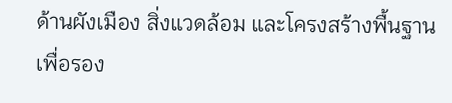ด้านผังเมือง สิ่งแวดล้อม และโครงสร้างพื้นฐาน เพื่อรอง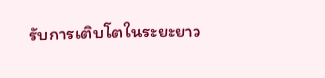รับการเติบโตในระยะยาว